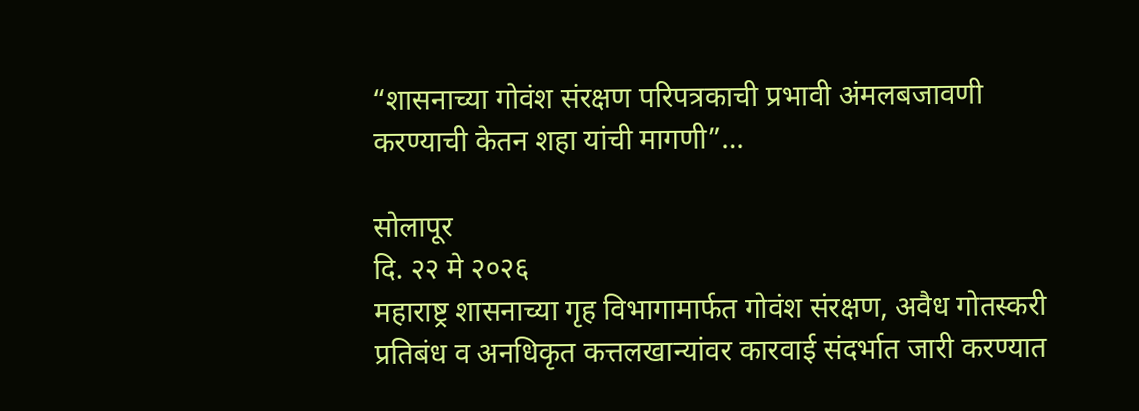“शासनाच्या गोवंश संरक्षण परिपत्रकाची प्रभावी अंमलबजावणी करण्याची केतन शहा यांची मागणी”…

सोलापूर
दि. २२ मे २०२६
महाराष्ट्र शासनाच्या गृह विभागामार्फत गोवंश संरक्षण, अवैध गोतस्करी प्रतिबंध व अनधिकृत कत्तलखान्यांवर कारवाई संदर्भात जारी करण्यात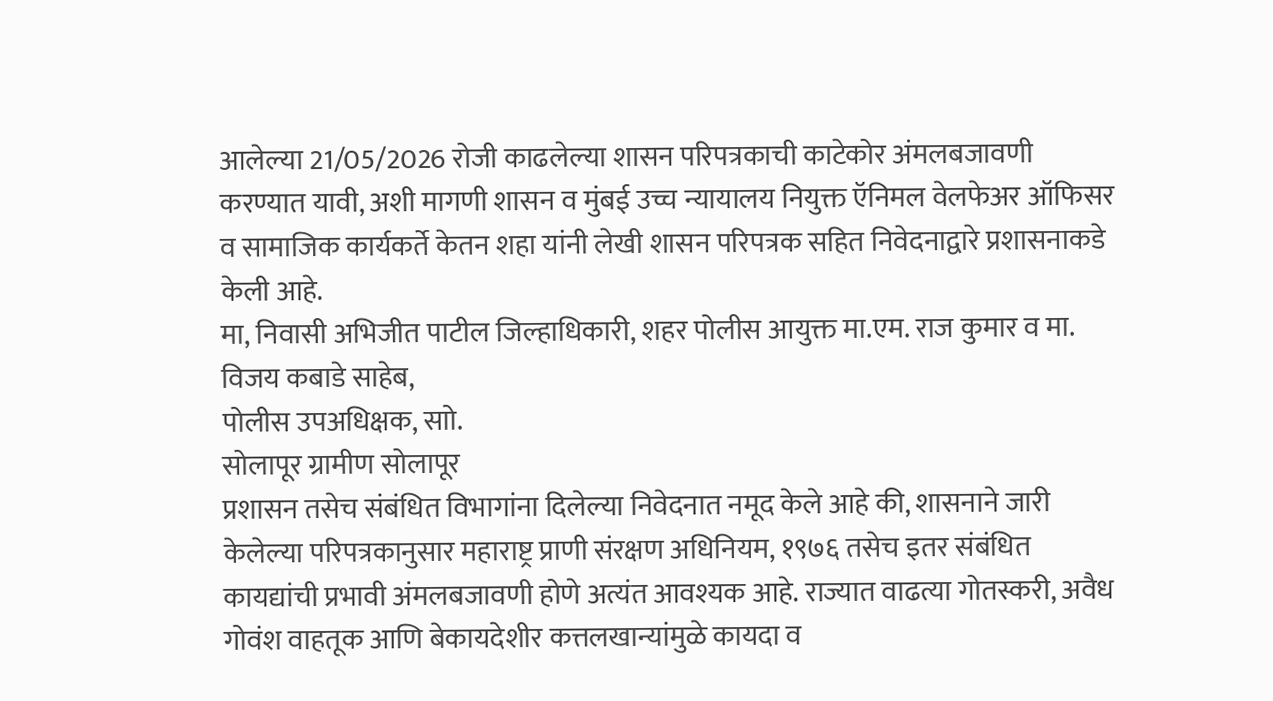आलेल्या 21/05/2026 रोजी काढलेल्या शासन परिपत्रकाची काटेकोर अंमलबजावणी करण्यात यावी, अशी मागणी शासन व मुंबई उच्च न्यायालय नियुक्त ऍनिमल वेलफेअर ऑफिसर व सामाजिक कार्यकर्ते केतन शहा यांनी लेखी शासन परिपत्रक सहित निवेदनाद्वारे प्रशासनाकडे केली आहे.
मा, निवासी अभिजीत पाटील जिल्हाधिकारी, शहर पोलीस आयुक्त मा.एम. राज कुमार व मा. विजय कबाडे साहेब,
पोलीस उपअधिक्षक, साो.
सोलापूर ग्रामीण सोलापूर
प्रशासन तसेच संबंधित विभागांना दिलेल्या निवेदनात नमूद केले आहे की, शासनाने जारी केलेल्या परिपत्रकानुसार महाराष्ट्र प्राणी संरक्षण अधिनियम, १९७६ तसेच इतर संबंधित कायद्यांची प्रभावी अंमलबजावणी होणे अत्यंत आवश्यक आहे. राज्यात वाढत्या गोतस्करी, अवैध गोवंश वाहतूक आणि बेकायदेशीर कत्तलखान्यांमुळे कायदा व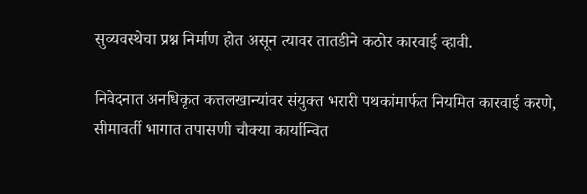सुव्यवस्थेचा प्रश्न निर्माण होत असून त्यावर तातडीने कठोर कारवाई व्हावी.

निवेदनात अनधिकृत कत्तलखान्यांवर संयुक्त भरारी पथकांमार्फत नियमित कारवाई करणे, सीमावर्ती भागात तपासणी चौक्या कार्यान्वित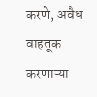करणे, अवैध वाहतूक करणाऱ्या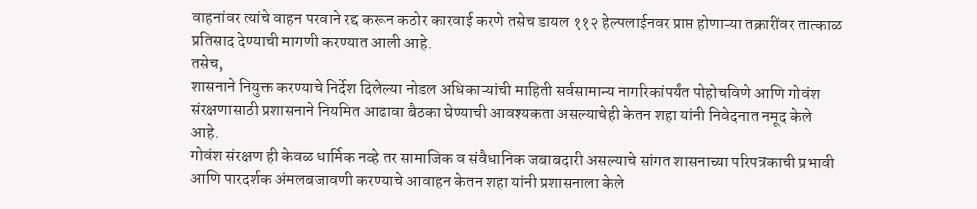वाहनांवर त्यांचे वाहन परवाने रद्द करून कठोर कारवाई करणे तसेच डायल ११२ हेल्पलाईनवर प्राप्त होणाऱ्या तक्रारींवर तात्काळ प्रतिसाद देण्याची मागणी करण्यात आली आहे.
तसेच,
शासनाने नियुक्त करण्याचे निर्देश दिलेल्या नोडल अधिकाऱ्यांची माहिती सर्वसामान्य नागरिकांपर्यंत पोहोचविणे आणि गोवंश संरक्षणासाठी प्रशासनाने नियमित आढावा बैठका घेण्याची आवश्यकता असल्याचेही केतन शहा यांनी निवेदनात नमूद केले आहे.
गोवंश संरक्षण ही केवळ धार्मिक नव्हे तर सामाजिक व संवैधानिक जबाबदारी असल्याचे सांगत शासनाच्या परिपत्रकाची प्रभावी आणि पारदर्शक अंमलबजावणी करण्याचे आवाहन केतन शहा यांनी प्रशासनाला केले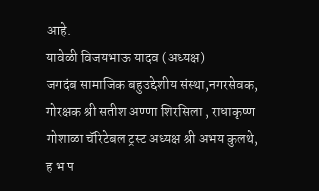आहे.
यावेळी विजयभाऊ यादव (अध्यक्ष)
जगदंब सामाजिक बहुउद्देशीय संस्था,नगरसेवक, गोरक्षक श्री सतीश अण्णा शिरसिला , राधाकृष्ण गोशाळा चॅरिटेबल ट्रस्ट अध्यक्ष श्री अभय कुलथे, ह भ प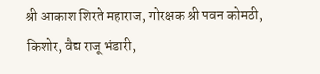श्री आकाश शिरते महाराज, गोरक्षक श्री पवन कोमठी, किशोर, वैद्य राजू भंडारी,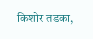किशोर तडका,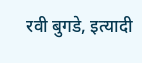रवी बुगडे, इत्यादी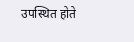उपस्थित होते